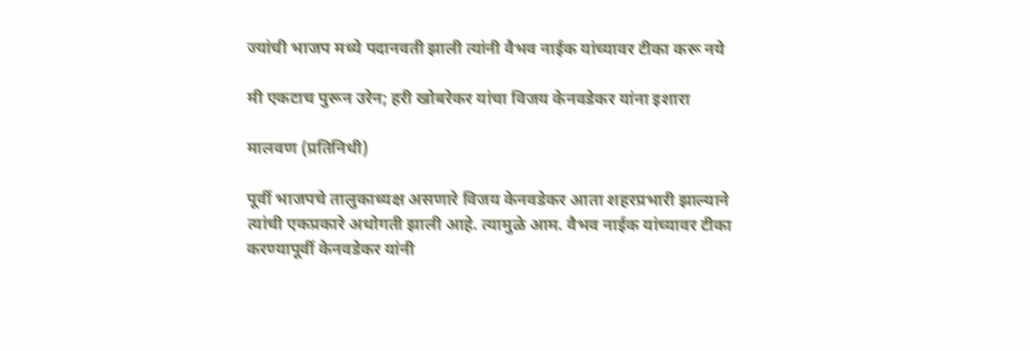ज्यांची भाजप मध्ये पदानवती झाली त्यांनी वैभव नाईक यांच्यावर टीका करू नये

मी एकटाच पुरून उरेन; हरी खोबरेकर यांचा विजय केनवडेकर यांना इशारा

मालवण (प्रतिनिधी)

पूर्वी भाजपचे तालुकाध्यक्ष असणारे विजय केनवडेकर आता शहरप्रभारी झाल्याने त्यांची एकप्रकारे अधोगती झाली आहे. त्यामुळे आम. वैभव नाईक यांच्यावर टीका करण्यापूर्वी केनवडेकर यांनी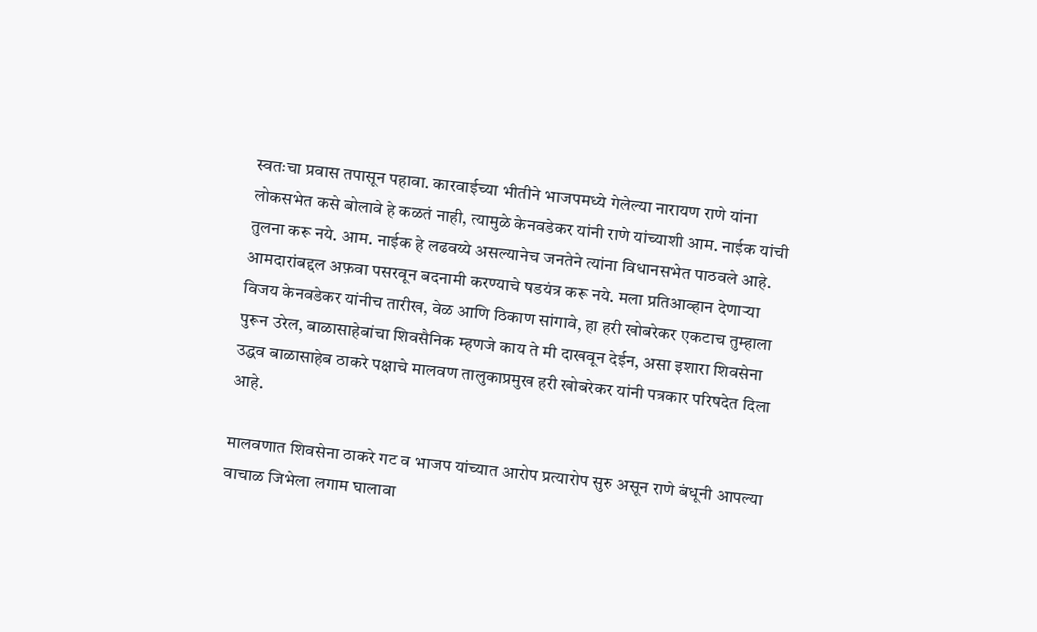स्वतःचा प्रवास तपासून पहावा. कारवाईच्या भीतीने भाजपमध्ये गेलेल्या नारायण राणे यांना लोकसभेत कसे बोलावे हे कळतं नाही, त्यामुळे केनवडेकर यांनी राणे यांच्याशी आम. नाईक यांची तुलना करू नये. आम. नाईक हे लढवय्ये असल्यानेच जनतेने त्यांना विधानसभेत पाठवले आहे. आमदारांबद्दल अफ़वा पसरवून बदनामी करण्याचे षडयंत्र करू नये. मला प्रतिआव्हान देणाऱ्या विजय केनवडेकर यांनीच तारीख, वेळ आणि ठिकाण सांगावे, हा हरी खोबरेकर एकटाच तुम्हाला पुरून उरेल, बाळासाहेबांचा शिवसैनिक म्हणजे काय ते मी दाखवून देईन, असा इशारा शिवसेना उद्धव बाळासाहेब ठाकरे पक्षाचे मालवण तालुकाप्रमुख हरी खोबरेकर यांनी पत्रकार परिषदेत दिला आहे.

मालवणात शिवसेना ठाकरे गट व भाजप यांच्यात आरोप प्रत्यारोप सुरु असून राणे बंधूनी आपल्या वाचाळ जिभेला लगाम घालावा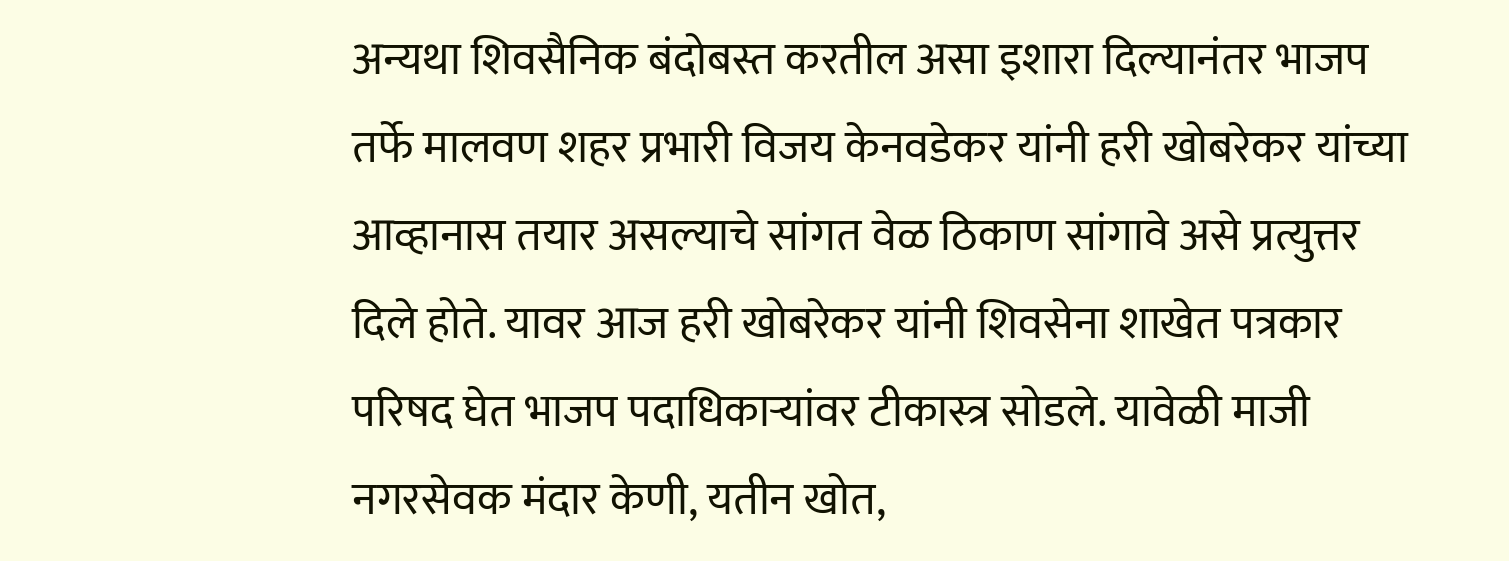अन्यथा शिवसैनिक बंदोबस्त करतील असा इशारा दिल्यानंतर भाजप तर्फे मालवण शहर प्रभारी विजय केनवडेकर यांनी हरी खोबरेकर यांच्या आव्हानास तयार असल्याचे सांगत वेळ ठिकाण सांगावे असे प्रत्युत्तर दिले होते. यावर आज हरी खोबरेकर यांनी शिवसेना शाखेत पत्रकार परिषद घेत भाजप पदाधिकाऱ्यांवर टीकास्त्र सोडले. यावेळी माजी नगरसेवक मंदार केणी, यतीन खोत,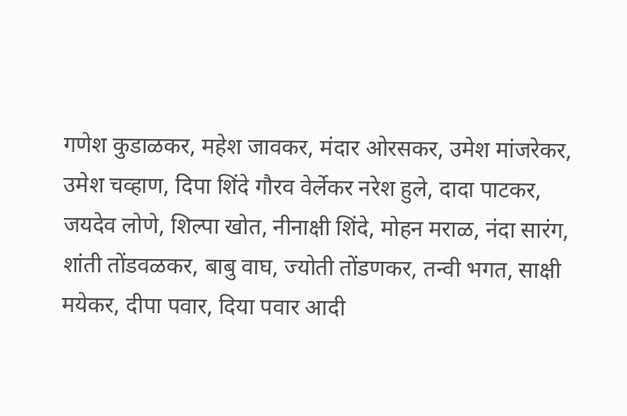गणेश कुडाळकर, महेश जावकर, मंदार ओरसकर, उमेश मांजरेकर, उमेश चव्हाण, दिपा शिंदे गौरव वेर्लेकर नरेश हुले, दादा पाटकर, जयदेव लोणे, शिल्पा खोत, नीनाक्षी शिंदे, मोहन मराळ, नंदा सारंग, शांती तोंडवळकर, बाबु वाघ, ज्योती तोंडणकर, तन्वी भगत, साक्षी मयेकर, दीपा पवार, दिया पवार आदी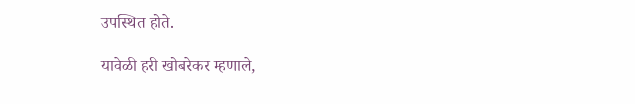उपस्थित होते.

यावेळी हरी खोबरेकर म्हणाले,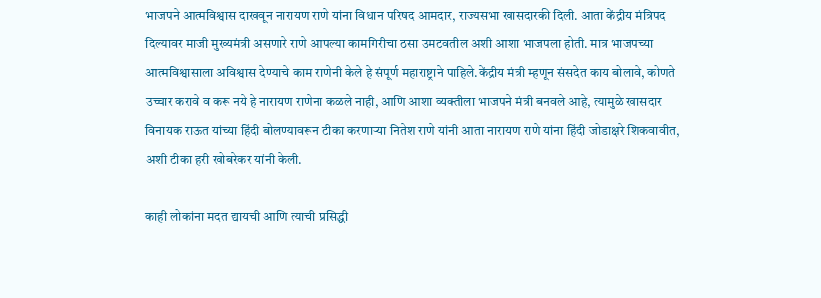भाजपने आत्मविश्वास दाखवून नारायण राणे यांना विधान परिषद आमदार, राज्यसभा खासदारकी दिली. आता केंद्रीय मंत्रिपद दिल्यावर माजी मुख्यमंत्री असणारे राणे आपल्या कामगिरीचा ठसा उमटवतील अशी आशा भाजपला होती. मात्र भाजपच्या आत्मविश्वासाला अविश्वास देण्याचे काम राणेनी केले हे संपूर्ण महाराष्ट्राने पाहिले.केंद्रीय मंत्री म्हणून संसदेत काय बोलावे, कोणते उच्चार करावे व करू नये हे नारायण राणेना कळले नाही, आणि आशा व्यक्तीला भाजपने मंत्री बनवले आहे, त्यामुळे खासदार विनायक राऊत यांच्या हिंदी बोलण्यावरून टीका करणाऱ्या नितेश राणे यांनी आता नारायण राणे यांना हिंदी जोडाक्षरे शिकवावीत, अशी टीका हरी खोबरेकर यांनी केली.

काही लोकांना मदत द्यायची आणि त्याची प्रसिद्धी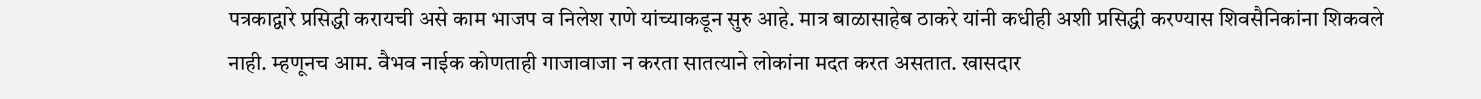पत्रकाद्वारे प्रसिद्धी करायची असे काम भाजप व निलेश राणे यांच्याकडून सुरु आहे. मात्र बाळासाहेब ठाकरे यांनी कधीही अशी प्रसिद्धी करण्यास शिवसैनिकांना शिकवले नाही. म्हणूनच आम. वैभव नाईक कोणताही गाजावाजा न करता सातत्याने लोकांना मदत करत असतात. खासदार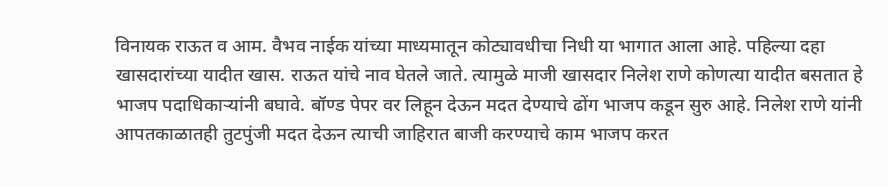विनायक राऊत व आम. वैभव नाईक यांच्या माध्यमातून कोट्यावधीचा निधी या भागात आला आहे. पहिल्या दहा खासदारांच्या यादीत खास. राऊत यांचे नाव घेतले जाते. त्यामुळे माजी खासदार निलेश राणे कोणत्या यादीत बसतात हे भाजप पदाधिकाऱ्यांनी बघावे. बॉण्ड पेपर वर लिहून देऊन मदत देण्याचे ढोंग भाजप कडून सुरु आहे. निलेश राणे यांनी आपतकाळातही तुटपुंजी मदत देऊन त्याची जाहिरात बाजी करण्याचे काम भाजप करत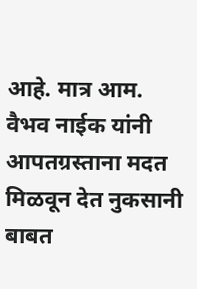आहे. मात्र आम. वैभव नाईक यांनी आपतग्रस्ताना मदत मिळवून देत नुकसानी बाबत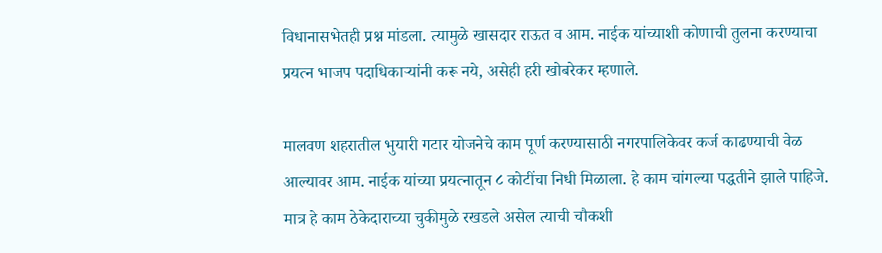विधानासभेतही प्रश्न मांडला. त्यामुळे खासदार राऊत व आम. नाईक यांच्याशी कोणाची तुलना करण्याचा प्रयत्न भाजप पदाधिकाऱ्यांनी करू नये, असेही हरी खोबरेकर म्हणाले.

मालवण शहरातील भुयारी गटार योजनेचे काम पूर्ण करण्यासाठी नगरपालिकेवर कर्ज काढण्याची वेळ आल्यावर आम. नाईक यांच्या प्रयत्नातून ८ कोटींचा निधी मिळाला. हे काम चांगल्या पद्धतीने झाले पाहिजे. मात्र हे काम ठेकेदाराच्या चुकीमुळे रखडले असेल त्याची चौकशी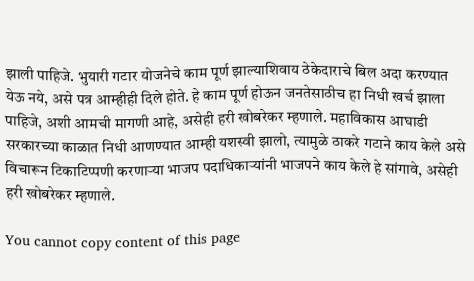झाली पाहिजे. भुयारी गटार योजनेचे काम पूर्ण झाल्याशिवाय ठेकेदाराचे बिल अदा करण्यात येऊ नये, असे पत्र आम्हीही दिले होते. हे काम पूर्ण होऊन जनतेसाठीच हा निधी खर्च झाला पाहिजे, अशी आमची मागणी आहे, असेही हरी खोबरेकर म्हणाले. महाविकास आघाडी सरकारच्या काळात निधी आणण्यात आम्ही यशस्वी झालो, त्यामुळे ठाकरे गटाने काय केले असे विचारून टिकाटिप्पणी करणाऱ्या भाजप पदाधिकाऱ्यांनी भाजपने काय केले हे सांगावे, असेही हरी खोबरेकर म्हणाले.

You cannot copy content of this page